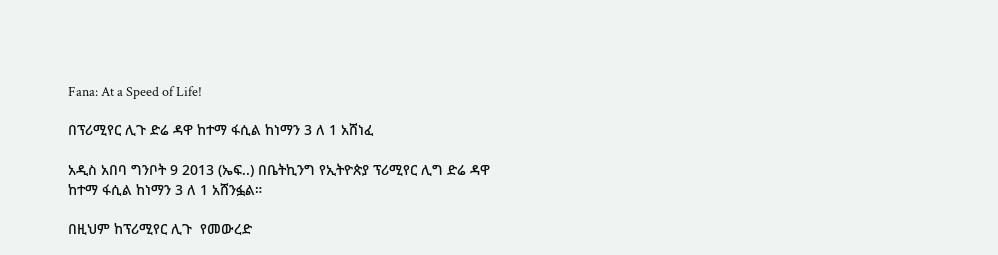Fana: At a Speed of Life!

በፕሪሚየር ሊጉ ድሬ ዳዋ ከተማ ፋሲል ከነማን 3 ለ 1 አሸነፈ

አዲስ አበባ ግንቦት 9 2013 (ኤፍ..) በቤትኪንግ የኢትዮጵያ ፕሪሚየር ሊግ ድሬ ዳዋ ከተማ ፋሲል ከነማን 3 ለ 1 አሸንፏል።

በዚህም ከፕሪሚየር ሊጉ  የመውረድ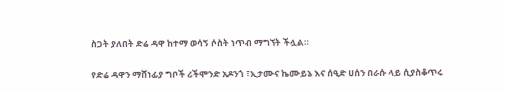ስጋት ያለበት ድሬ ዳዋ ከተማ ወሳኝ ሶስት ነጥብ ማግኘት ችሏል።

የድሬ ዳዋን ማሸነፊያ ግቦች ሪችሞንድ አዶንጎ ፣ኢታሙና ኬሙይኔ እና ሰዒድ ሀሰን በራሱ ላይ ሲያስቆጥሩ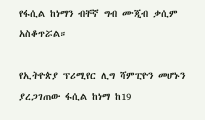የፋሲል ከነማን ብቸኛ ግብ ሙጂብ ቃሲም አስቆጥሯል።

የኢትዮጵያ ፕሪሚየር ሊግ ሻምፒዮን መሆኑን ያረጋገጠው ፋሲል ከነማ ከ19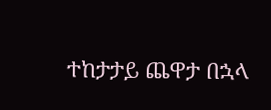ተከታታይ ጨዋታ በኋላ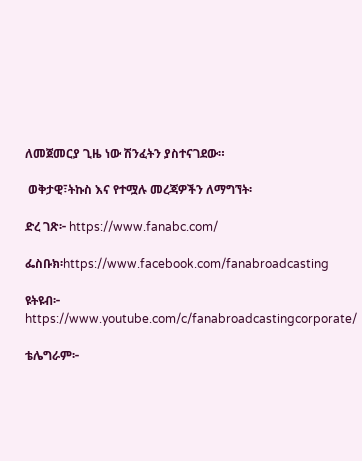ለመጀመርያ ጊዜ ነው ሽንፈትን ያስተናገደው።

 ወቅታዊ፣ትኩስ እና የተሟሉ መረጃዎችን ለማግኘት፡

ድረ ገጽ፦ https://www.fanabc.com/

ፌስቡክ፡https://www.facebook.com/fanabroadcasting

ዩትዩብ፦ https://www.youtube.com/c/fanabroadcastingcorporate/

ቴሌግራም፦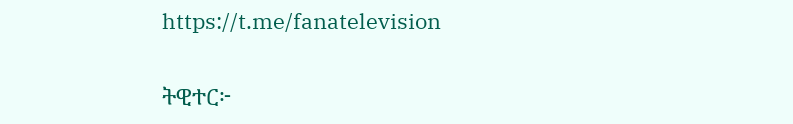https://t.me/fanatelevision

ትዊተር፦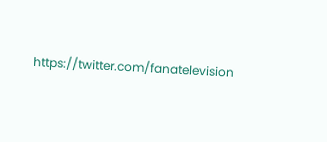https://twitter.com/fanatelevision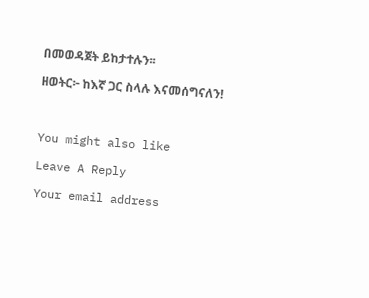በመወዳጀት ይከታተሉን፡፡

ዘወትር፦ ከእኛ ጋር ስላሉ እናመሰግናለን!



You might also like

Leave A Reply

Your email address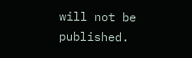will not be published.